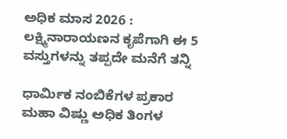ಅಧಿಕ ಮಾಸ 2026 : ಲಕ್ಷ್ಮಿನಾರಾಯಣನ ಕೃಪೆಗಾಗಿ ಈ 5 ವಸ್ತುಗಳನ್ನು ತಪ್ಪದೇ ಮನೆಗೆ ತನ್ನಿ

ಧಾರ್ಮಿಕ ನಂಬಿಕೆಗಳ ಪ್ರಕಾರ ಮಹಾ ವಿಷ್ಣು ಅಧಿಕ ತಿಂಗಳ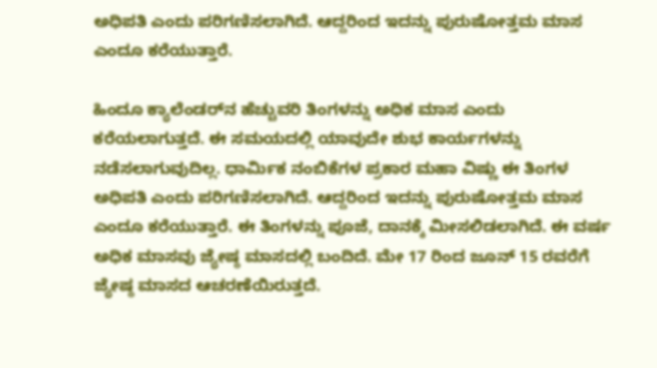ಅಧಿಪತಿ ಎಂದು ಪರಿಗಣಿಸಲಾಗಿದೆ. ಆದ್ದರಿಂದ ಇದನ್ನು ಪುರುಷೋತ್ತಮ ಮಾಸ ಎಂದೂ ಕರೆಯುತ್ತಾರೆ.

ಹಿಂದೂ ಕ್ಯಾಲೆಂಡರ್‌ನ ಹೆಚ್ಚುವರಿ ತಿಂಗಳನ್ನು ಅಧಿಕ ಮಾಸ ಎಂದು ಕರೆಯಲಾಗುತ್ತದೆ. ಈ ಸಮಯದಲ್ಲಿ ಯಾವುದೇ ಶುಭ ಕಾರ್ಯಗಳನ್ನು ನಡೆಸಲಾಗುವುದಿಲ್ಲ. ಧಾರ್ಮಿಕ ನಂಬಿಕೆಗಳ ಪ್ರಕಾರ ಮಹಾ ವಿಷ್ಣು ಈ ತಿಂಗಳ ಅಧಿಪತಿ ಎಂದು ಪರಿಗಣಿಸಲಾಗಿದೆ. ಆದ್ದರಿಂದ ಇದನ್ನು ಪುರುಷೋತ್ತಮ ಮಾಸ ಎಂದೂ ಕರೆಯುತ್ತಾರೆ. ಈ ತಿಂಗಳನ್ನು ಪೂಜೆ, ದಾನಕ್ಕೆ ಮೀಸಲಿಡಲಾಗಿದೆ. ಈ ವರ್ಷ ಅಧಿಕ ಮಾಸವು ಜ್ಯೇಷ್ಠ ಮಾಸದಲ್ಲಿ ಬಂದಿದೆ. ಮೇ 17 ರಿಂದ ಜೂನ್‌ 15 ರವರೆಗೆ ಜ್ಯೇಷ್ಠ ಮಾಸದ ಆಚರಣೆಯಿರುತ್ತದೆ.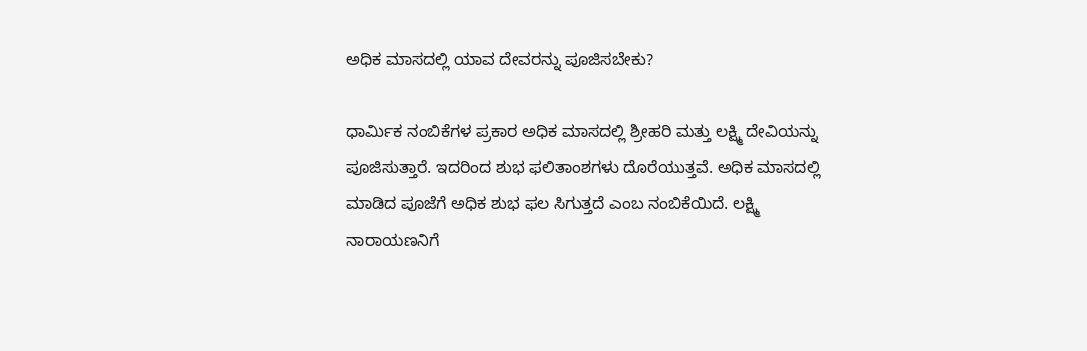ಅಧಿಕ ಮಾಸದಲ್ಲಿ ಯಾವ ದೇವರನ್ನು ಪೂಜಿಸಬೇಕು?

ಧಾರ್ಮಿಕ ನಂಬಿಕೆಗಳ ಪ್ರಕಾರ ಅಧಿಕ ಮಾಸದಲ್ಲಿ ಶ್ರೀಹರಿ ಮತ್ತು ಲಕ್ಷ್ಮಿ ದೇವಿಯನ್ನು ಪೂಜಿಸುತ್ತಾರೆ. ಇದರಿಂದ ಶುಭ ಫಲಿತಾಂಶಗಳು ದೊರೆಯುತ್ತವೆ. ಅಧಿಕ ಮಾಸದಲ್ಲಿ ಮಾಡಿದ ಪೂಜೆಗೆ ಅಧಿಕ ಶುಭ ಫಲ ಸಿಗುತ್ತದೆ ಎಂಬ ನಂಬಿಕೆಯಿದೆ. ಲಕ್ಷ್ಮಿ ನಾರಾಯಣನಿಗೆ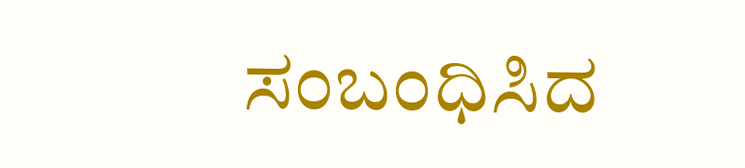ಸಂಬಂಧಿಸಿದ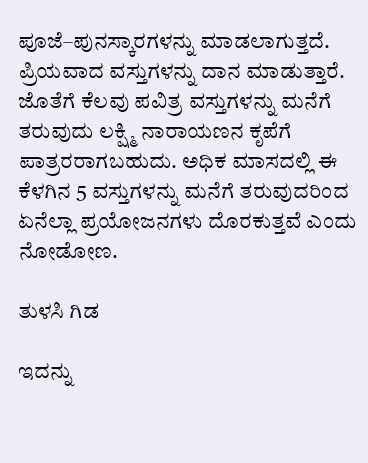ಪೂಜೆ–ಪುನಸ್ಕಾರಗಳನ್ನು ಮಾಡಲಾಗುತ್ತದೆ. ಪ್ರಿಯವಾದ ವಸ್ತುಗಳನ್ನು ದಾನ ಮಾಡುತ್ತಾರೆ. ಜೊತೆಗೆ ಕೆಲವು ಪವಿತ್ರ ವಸ್ತುಗಳನ್ನು ಮನೆಗೆ ತರುವುದು ಲಕ್ಷ್ಮಿ ನಾರಾಯಣನ ಕೃಪೆಗೆ ಪಾತ್ರರರಾಗಬಹುದು. ಅಧಿಕ ಮಾಸದಲ್ಲಿ ಈ ಕೆಳಗಿನ 5 ವಸ್ತುಗಳನ್ನು ಮನೆಗೆ ತರುವುದರಿಂದ ಏನೆಲ್ಲಾ ಪ್ರಯೋಜನಗಳು ದೊರಕುತ್ತವೆ ಎಂದು ನೋಡೋಣ.

ತುಳಸಿ ಗಿಡ

ಇದನ್ನು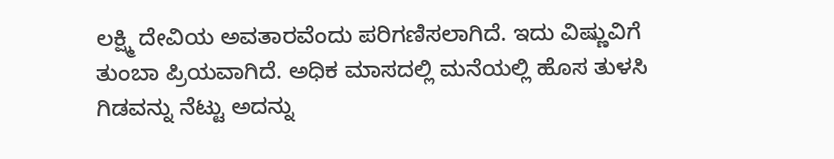ಲಕ್ಷ್ಮಿ ದೇವಿಯ ಅವತಾರವೆಂದು ಪರಿಗಣಿಸಲಾಗಿದೆ. ಇದು ವಿಷ್ಣುವಿಗೆ ತುಂಬಾ ಪ್ರಿಯವಾಗಿದೆ. ಅಧಿಕ ಮಾಸದಲ್ಲಿ ಮನೆಯಲ್ಲಿ ಹೊಸ ತುಳಸಿ ಗಿಡವನ್ನು ನೆಟ್ಟು ಅದನ್ನು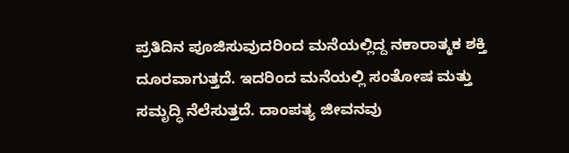ಪ್ರತಿದಿನ ಪೂಜಿಸುವುದರಿಂದ ಮನೆಯಲ್ಲಿದ್ದ ನಕಾರಾತ್ಮಕ ಶಕ್ತಿ ದೂರವಾಗುತ್ತದೆ. ಇದರಿಂದ ಮನೆಯಲ್ಲಿ ಸಂತೋಷ ಮತ್ತು ಸಮೃದ್ಧಿ ನೆಲೆಸುತ್ತದೆ. ದಾಂಪತ್ಯ ಜೀವನವು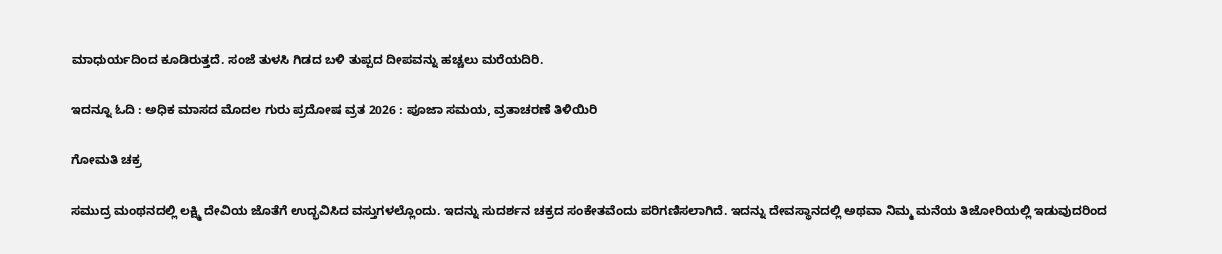ಮಾಧುರ್ಯದಿಂದ ಕೂಡಿರುತ್ತದೆ. ಸಂಜೆ ತುಳಸಿ ಗಿಡದ ಬಳಿ ತುಪ್ಪದ ದೀಪವನ್ನು ಹಚ್ಚಲು ಮರೆಯದಿರಿ.

ಇದನ್ನೂ ಓದಿ : ಅಧಿಕ ಮಾಸದ ಮೊದಲ ಗುರು ಪ್ರದೋಷ ವ್ರತ 2026 : ಪೂಜಾ ಸಮಯ, ವ್ರತಾಚರಣೆ ತಿಳಿಯಿರಿ

ಗೋಮತಿ ಚಕ್ರ

ಸಮುದ್ರ ಮಂಥನದಲ್ಲಿ ಲಕ್ಷ್ಮಿ ದೇವಿಯ ಜೊತೆಗೆ ಉದ್ಭವಿಸಿದ ವಸ್ತುಗಳಲ್ಲೊಂದು. ಇದನ್ನು ಸುದರ್ಶನ ಚಕ್ರದ ಸಂಕೇತವೆಂದು ಪರಿಗಣಿಸಲಾಗಿದೆ. ಇದನ್ನು ದೇವಸ್ಥಾನದಲ್ಲಿ ಅಥವಾ ನಿಮ್ಮ ಮನೆಯ ತಿಜೋರಿಯಲ್ಲಿ ಇಡುವುದರಿಂದ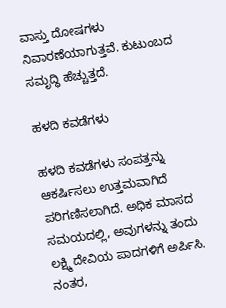ವಾಸ್ತು ದೋಷಗಳು ನಿವಾರಣೆಯಾಗುತ್ತವೆ. ಕುಟುಂಬದ ಸಮೃದ್ಧಿ ಹೆಚ್ಚುತ್ತದೆ.

ಹಳದಿ ಕವಡೆಗಳು

ಹಳದಿ ಕವಡೆಗಳು ಸಂಪತ್ತನ್ನು ಆಕರ್ಷಿಸಲು ಉತ್ತಮವಾಗಿದೆ ಪರಿಗಣಿಸಲಾಗಿದೆ. ಅಧಿಕ ಮಾಸದ ಸಮಯದಲ್ಲಿ, ಅವುಗಳನ್ನು ತಂದು ಲಕ್ಷ್ಮಿ ದೇವಿಯ ಪಾದಗಳಿಗೆ ಅರ್ಪಿಸಿ. ನಂತರ,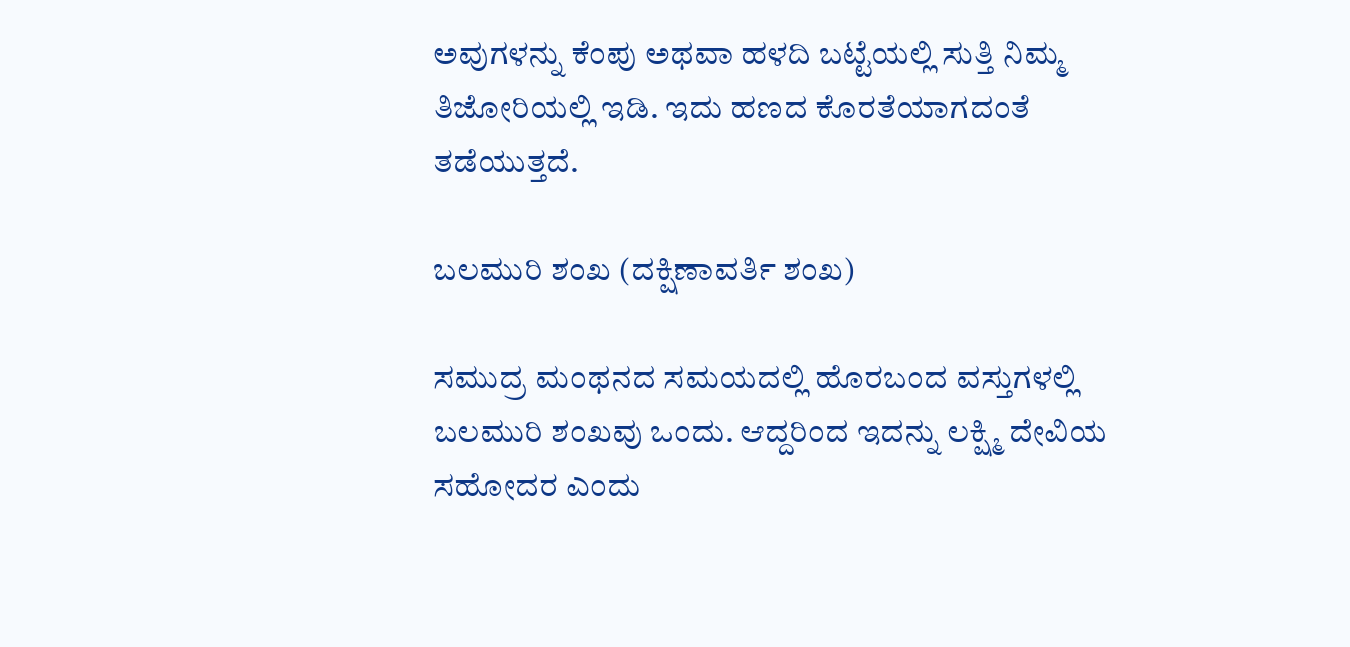ಅವುಗಳನ್ನು ಕೆಂಪು ಅಥವಾ ಹಳದಿ ಬಟ್ಟೆಯಲ್ಲಿ ಸುತ್ತಿ ನಿಮ್ಮ ತಿಜೋರಿಯಲ್ಲಿ ಇಡಿ. ಇದು ಹಣದ ಕೊರತೆಯಾಗದಂತೆ ತಡೆಯುತ್ತದೆ.

ಬಲಮುರಿ ಶಂಖ (ದಕ್ಷಿಣಾವರ್ತಿ ಶಂಖ)

ಸಮುದ್ರ ಮಂಥನದ ಸಮಯದಲ್ಲಿ ಹೊರಬಂದ ವಸ್ತುಗಳಲ್ಲಿ ಬಲಮುರಿ ಶಂಖವು ಒಂದು. ಆದ್ದರಿಂದ ಇದನ್ನು ಲಕ್ಷ್ಮಿ ದೇವಿಯ ಸಹೋದರ ಎಂದು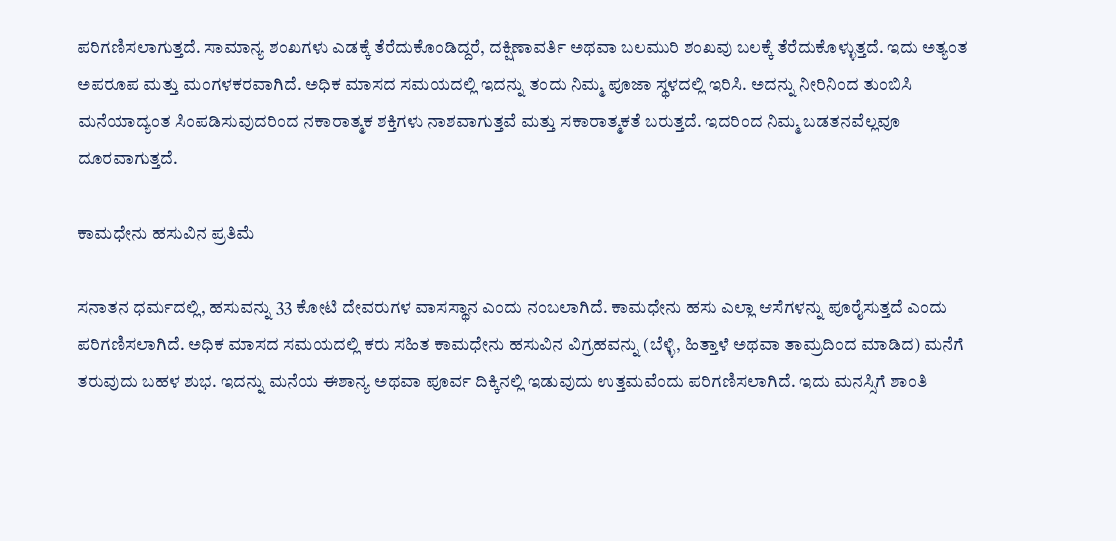ಪರಿಗಣಿಸಲಾಗುತ್ತದೆ. ಸಾಮಾನ್ಯ ಶಂಖಗಳು ಎಡಕ್ಕೆ ತೆರೆದುಕೊಂಡಿದ್ದರೆ, ದಕ್ಷಿಣಾವರ್ತಿ ಅಥವಾ ಬಲಮುರಿ ಶಂಖವು ಬಲಕ್ಕೆ ತೆರೆದುಕೊಳ್ಳುತ್ತದೆ. ಇದು ಅತ್ಯಂತ ಅಪರೂಪ ಮತ್ತು ಮಂಗಳಕರವಾಗಿದೆ. ಅಧಿಕ ಮಾಸದ ಸಮಯದಲ್ಲಿ ಇದನ್ನು ತಂದು ನಿಮ್ಮ ಪೂಜಾ ಸ್ಥಳದಲ್ಲಿ ಇರಿಸಿ. ಅದನ್ನು ನೀರಿನಿಂದ ತುಂಬಿಸಿ ಮನೆಯಾದ್ಯಂತ ಸಿಂಪಡಿಸುವುದರಿಂದ ನಕಾರಾತ್ಮಕ ಶಕ್ತಿಗಳು ನಾಶವಾಗುತ್ತವೆ ಮತ್ತು ಸಕಾರಾತ್ಮಕತೆ ಬರುತ್ತದೆ. ಇದರಿಂದ ನಿಮ್ಮ ಬಡತನವೆಲ್ಲವೂ ದೂರವಾಗುತ್ತದೆ.

ಕಾಮಧೇನು ಹಸುವಿನ ಪ್ರತಿಮೆ

ಸನಾತನ ಧರ್ಮದಲ್ಲಿ, ಹಸುವನ್ನು 33 ಕೋಟಿ ದೇವರುಗಳ ವಾಸಸ್ಥಾನ ಎಂದು ನಂಬಲಾಗಿದೆ. ಕಾಮಧೇನು ಹಸು ಎಲ್ಲಾ ಆಸೆಗಳನ್ನು ಪೂರೈಸುತ್ತದೆ ಎಂದು ಪರಿಗಣಿಸಲಾಗಿದೆ. ಅಧಿಕ ಮಾಸದ ಸಮಯದಲ್ಲಿ ಕರು ಸಹಿತ ಕಾಮಧೇನು ಹಸುವಿನ ವಿಗ್ರಹವನ್ನು (ಬೆಳ್ಳಿ, ಹಿತ್ತಾಳೆ ಅಥವಾ ತಾಮ್ರದಿಂದ ಮಾಡಿದ) ಮನೆಗೆ ತರುವುದು ಬಹಳ ಶುಭ. ಇದನ್ನು ಮನೆಯ ಈಶಾನ್ಯ ಅಥವಾ ಪೂರ್ವ ದಿಕ್ಕಿನಲ್ಲಿ ಇಡುವುದು ಉತ್ತಮವೆಂದು ಪರಿಗಣಿಸಲಾಗಿದೆ. ಇದು ಮನಸ್ಸಿಗೆ ಶಾಂತಿ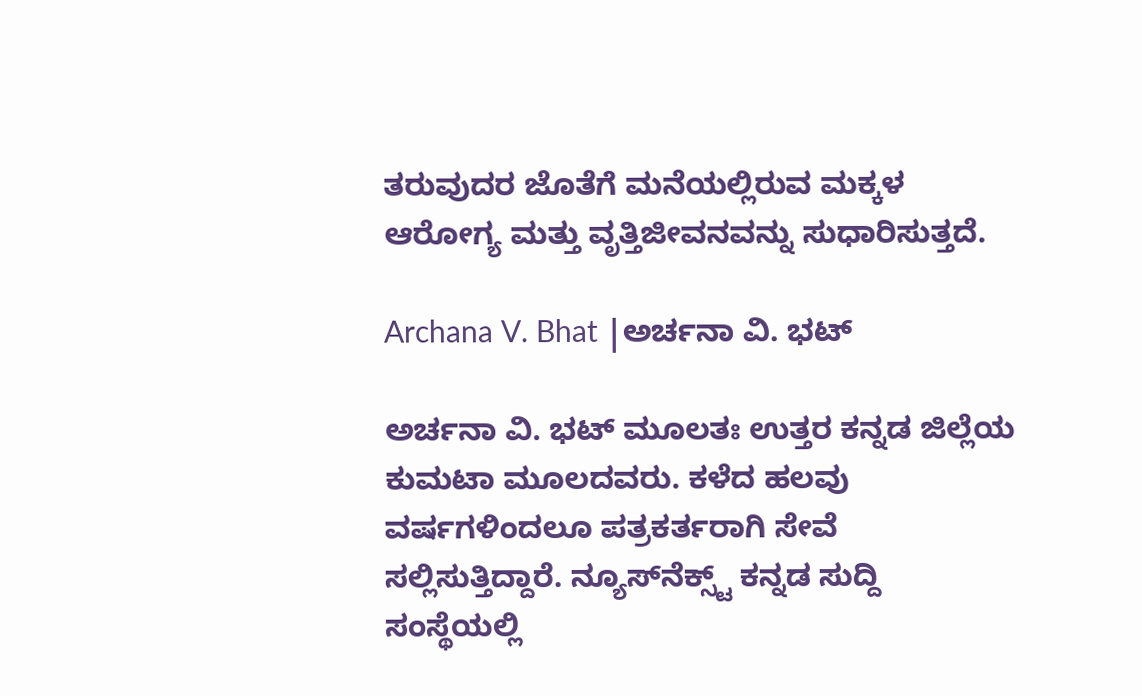ತರುವುದರ ಜೊತೆಗೆ ಮನೆಯಲ್ಲಿರುವ ಮಕ್ಕಳ ಆರೋಗ್ಯ ಮತ್ತು ವೃತ್ತಿಜೀವನವನ್ನು ಸುಧಾರಿಸುತ್ತದೆ.

Archana V. Bhat |ಅರ್ಚನಾ ವಿ. ಭಟ್

ಅರ್ಚನಾ ವಿ. ಭಟ್‌ ಮೂಲತಃ ಉತ್ತರ ಕನ್ನಡ ಜಿಲ್ಲೆಯ ಕುಮಟಾ ಮೂಲದವರು. ಕಳೆದ ಹಲವು ವರ್ಷಗಳಿಂದಲೂ ಪತ್ರಕರ್ತರಾಗಿ ಸೇವೆ ಸಲ್ಲಿಸುತ್ತಿದ್ದಾರೆ. ನ್ಯೂಸ್‌ನೆಕ್ಸ್ಟ್‌ ಕನ್ನಡ ಸುದ್ದಿ ಸಂಸ್ಥೆಯಲ್ಲಿ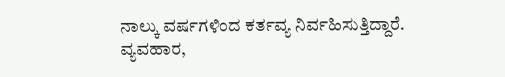ನಾಲ್ಕು ವರ್ಷಗಳಿಂದ ಕರ್ತವ್ಯ ನಿರ್ವಹಿಸುತ್ತಿದ್ದಾರೆ. ವ್ಯವಹಾರ,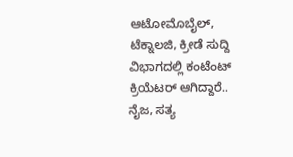ಆಟೋಮೊಬೈಲ್‌, ಟೆಕ್ನಾಲಜಿ, ಕ್ರೀಡೆ ಸುದ್ದಿ ವಿಭಾಗದಲ್ಲಿ ಕಂಟೆಂಟ್‌ ಕ್ರಿಯೆಟರ್‌ ಆಗಿದ್ದಾರೆ.. ನೈಜ, ಸತ್ಯ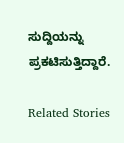ಸುದ್ದಿಯನ್ನು ಪ್ರಕಟಿಸುತ್ತಿದ್ದಾರೆ.

Related Stories